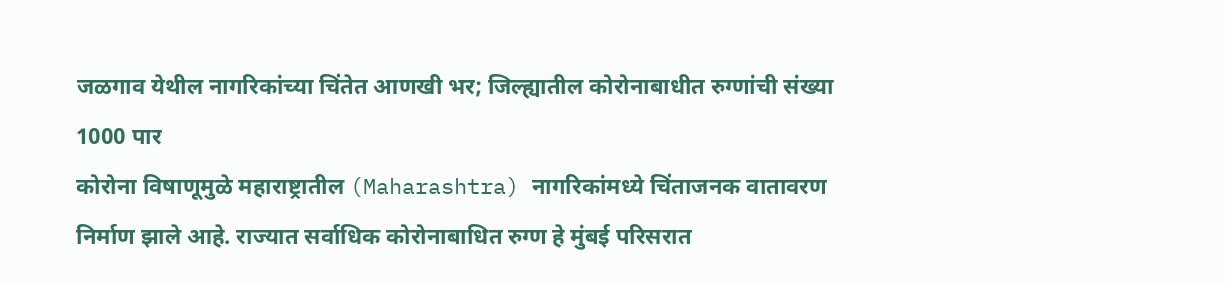जळगाव येथील नागरिकांच्या चिंतेत आणखी भर; जिल्ह्यातील कोरोनाबाधीत रुग्णांची संख्या 1000 पार
कोरोना विषाणूमुळे महाराष्ट्रातील (Maharashtra) नागरिकांमध्ये चिंताजनक वातावरण निर्माण झाले आहे. राज्यात सर्वाधिक कोरोनाबाधित रुग्ण हे मुंबई परिसरात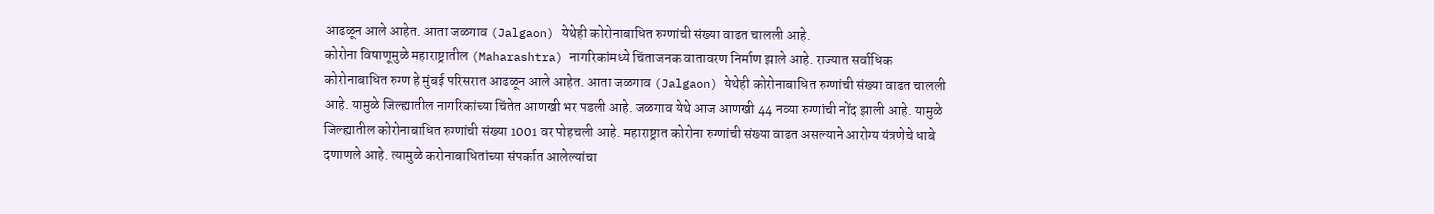आढळून आले आहेत. आता जळगाव (Jalgaon) येथेही कोरोनाबाधित रुग्णांची संख्या वाढत चालली आहे.
कोरोना विषाणूमुळे महाराष्ट्रातील (Maharashtra) नागरिकांमध्ये चिंताजनक वातावरण निर्माण झाले आहे. राज्यात सर्वाधिक कोरोनाबाधित रुग्ण हे मुंबई परिसरात आढळून आले आहेत. आता जळगाव (Jalgaon) येथेही कोरोनाबाधित रुग्णांची संख्या वाढत चालली आहे. यामुळे जिल्ह्यातील नागरिकांच्या चिंतेत आणखी भर पडली आहे. जळगाव येथे आज आणखी 44 नव्या रुग्णांची नोंद झाली आहे. यामुळे जिल्ह्यातील कोरोनाबाधित रुग्णांची संख्या 1001 वर पोहचली आहे. महाराष्ट्रात कोरोना रुग्णांची संख्या वाढत असल्याने आरोग्य यंत्रणेचे धाबे दणाणले आहे. त्यामुळे करोनाबाधितांच्या संपर्कात आलेल्यांचा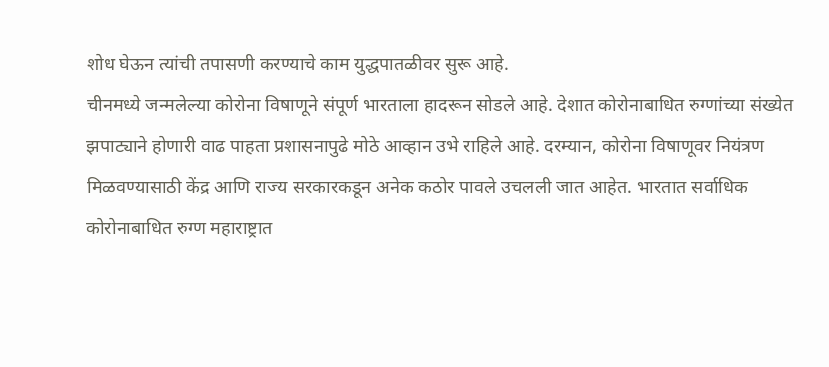शोध घेऊन त्यांची तपासणी करण्याचे काम युद्धपातळीवर सुरू आहे.
चीनमध्ये जन्मलेल्या कोरोना विषाणूने संपूर्ण भारताला हादरून सोडले आहे. देशात कोरोनाबाधित रुग्णांच्या संख्येत झपाट्याने होणारी वाढ पाहता प्रशासनापुढे मोठे आव्हान उभे राहिले आहे. दरम्यान, कोरोना विषाणूवर नियंत्रण मिळवण्यासाठी केंद्र आणि राज्य सरकारकडून अनेक कठोर पावले उचलली जात आहेत. भारतात सर्वाधिक कोरोनाबाधित रुग्ण महाराष्ट्रात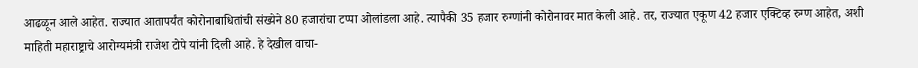आढळून आले आहेत. राज्यात आतापर्यंत कोरोनाबाधितांची संख्येने 80 हजारांचा टप्पा ओलांडला आहे. त्यापैकी 35 हजार रुग्णांनी कोरोनावर मात केली आहे. तर, राज्यात एकूण 42 हजार एक्टिव्ह रुग्ण आहेत, अशी माहिती महाराष्ट्राचे आरोग्यमंत्री राजेश टोपे यांनी दिली आहे. हे देखील वाचा-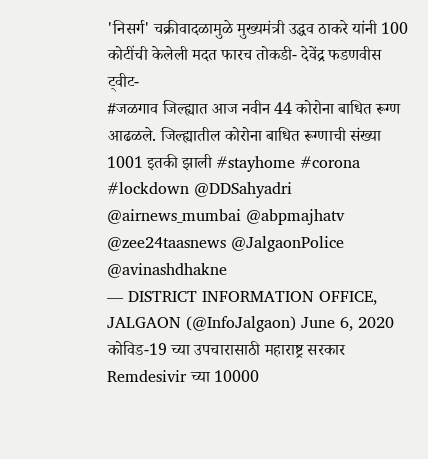'निसर्ग' चक्रीवादळामुळे मुख्यमंत्री उद्धव ठाकरे यांनी 100 कोटींची केलेली मदत फारच तोकडी- देवेंद्र फडणवीस
ट्वीट-
#जळगाव जिल्ह्यात आज नवीन 44 कोरोना बाधित रूग्ण आढळले. जिल्ह्यातील कोरोना बाधित रूग्णाची संख्या 1001 इतकी झाली #stayhome #corona #lockdown @DDSahyadri @airnews_mumbai @abpmajhatv @zee24taasnews @JalgaonPolice @avinashdhakne
— DISTRICT INFORMATION OFFICE, JALGAON (@InfoJalgaon) June 6, 2020
कोविड-19 च्या उपचारासाठी महाराष्ट्र सरकार Remdesivir च्या 10000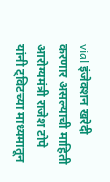vial इंजेक्शन खरेदी करणार असल्याची माहिती आरोग्यमंत्री राजेश टोपे यांनी ट्विटच्या माध्यमातून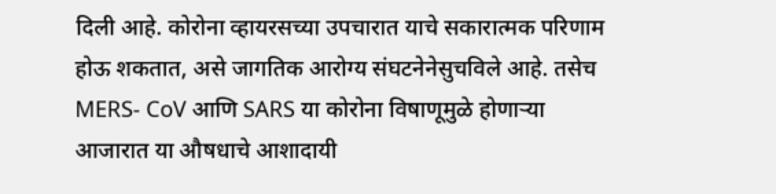दिली आहे. कोरोना व्हायरसच्या उपचारात याचे सकारात्मक परिणाम होऊ शकतात, असे जागतिक आरोग्य संघटनेनेसुचविले आहे. तसेच MERS- CoV आणि SARS या कोरोना विषाणूमुळे होणाऱ्या आजारात या औषधाचे आशादायी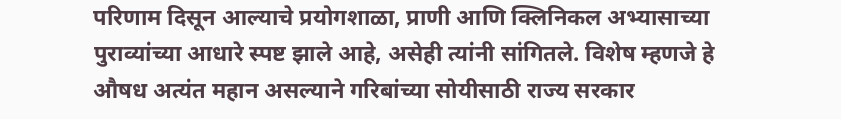परिणाम दिसून आल्याचे प्रयोगशाळा, प्राणी आणि क्लिनिकल अभ्यासाच्या पुराव्यांच्या आधारे स्पष्ट झाले आहे, असेही त्यांनी सांगितले. विशेष म्हणजे हे औषध अत्यंत महान असल्याने गरिबांच्या सोयीसाठी राज्य सरकार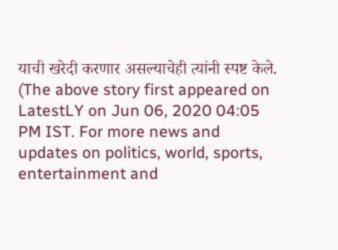याची खरेदी करणार असल्याचेही त्यांनी स्पष्ट केले.
(The above story first appeared on LatestLY on Jun 06, 2020 04:05 PM IST. For more news and updates on politics, world, sports, entertainment and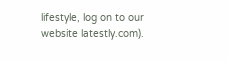lifestyle, log on to our website latestly.com).